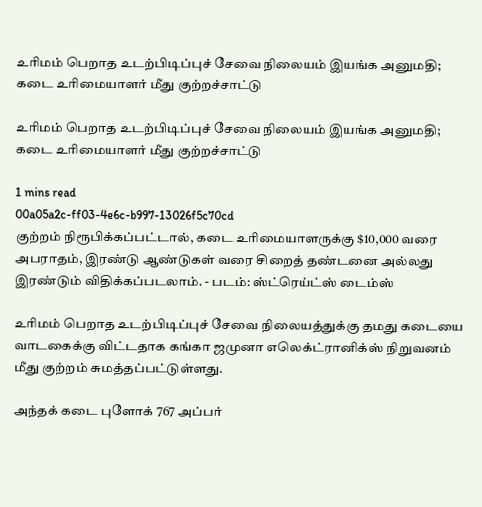உரிமம் பெறாத உடற்பிடிப்புச் சேவை நிலையம் இயங்க அனுமதி; கடை உரிமையாளர் மீது குற்றச்சாட்டு

உரிமம் பெறாத உடற்பிடிப்புச் சேவை நிலையம் இயங்க அனுமதி; கடை உரிமையாளர் மீது குற்றச்சாட்டு

1 mins read
00a05a2c-ff03-4e6c-b997-13026f5c70cd
குற்றம் நிரூபிக்கப்பட்டால், கடை உரிமையாளருக்கு $10,000 வரை அபராதம், இரண்டு ஆண்டுகள் வரை சிறைத் தண்டனை அல்லது இரண்டும் விதிக்கப்படலாம். - படம்: ஸ்ட்ரெய்ட்ஸ் டைம்ஸ்

உரிமம் பெறாத உடற்பிடிப்புச் சேவை நிலையத்துக்கு தமது கடையை வாடகைக்கு விட்டதாக கங்கா ஜமுனா எலெக்ட்ரானிக்ஸ் நிறுவனம் மீது குற்றம் சுமத்தப்பட்டுள்ளது.

அந்தக் கடை புளோக் 767 அப்பர்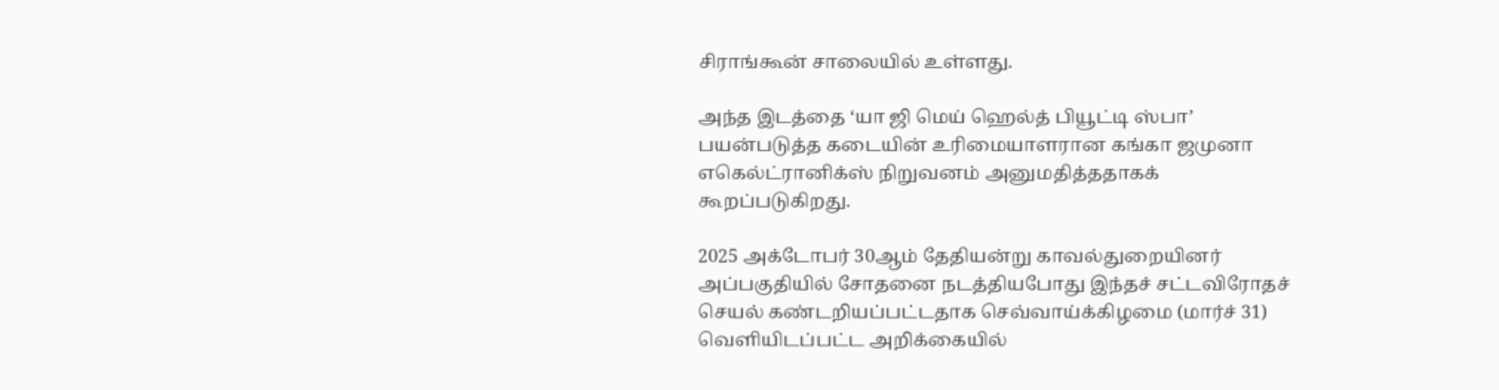சிராங்கூன் சாலையில் உள்ளது.

அந்த இடத்தை ‘யா ஜி மெய் ஹெல்த் பியூட்டி ஸ்பா’ பயன்படுத்த கடையின் உரிமையாளரான கங்கா ஜமுனா எகெல்ட்ரானிக்ஸ் நிறுவனம் அனுமதித்ததாகக் கூறப்படுகிறது.

2025 அக்டோபர் 30ஆம் தேதியன்று காவல்துறையினர் அப்பகுதியில் சோதனை நடத்தியபோது இந்தச் சட்டவிரோதச் செயல் கண்டறியப்பட்டதாக செவ்வாய்க்கிழமை (மார்ச் 31) வெளியிடப்பட்ட அறிக்கையில்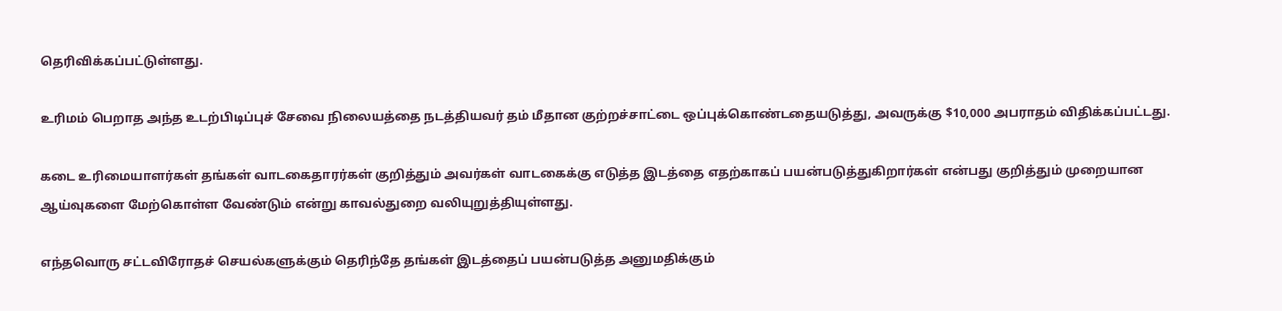தெரிவிக்கப்பட்டுள்ளது.

உரிமம் பெறாத அந்த உடற்பிடிப்புச் சேவை நிலையத்தை நடத்தியவர் தம் மீதான குற்றச்சாட்டை ஒப்புக்கொண்டதையடுத்து, அவருக்கு $10,000 அபராதம் விதிக்கப்பட்டது.

கடை உரிமையாளர்கள் தங்கள் வாடகைதாரர்கள் குறித்தும் அவர்கள் வாடகைக்கு எடுத்த இடத்தை எதற்காகப் பயன்படுத்துகிறார்கள் என்பது குறித்தும் முறையான ஆய்வுகளை மேற்கொள்ள வேண்டும் என்று காவல்துறை வலியுறுத்தியுள்ளது.

எந்தவொரு சட்டவிரோதச் செயல்களுக்கும் தெரிந்தே தங்கள் இடத்தைப் பயன்படுத்த அனுமதிக்கும்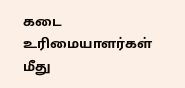கடை உரிமையாளர்கள் மீது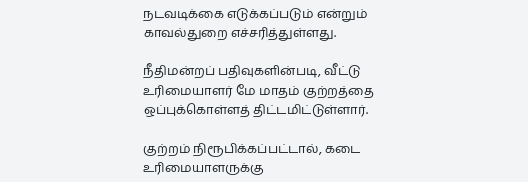நடவடிக்கை எடுக்கப்படும் என்றும் காவல்துறை எச்சரித்துள்ளது.

நீதிமன்றப் பதிவுகளின்படி, வீட்டு உரிமையாளர் மே மாதம் குற்றத்தை ஒப்புக்கொள்ளத் திட்டமிட்டுள்ளார்.

குற்றம் நிரூபிக்கப்பட்டால், கடை உரிமையாளருக்கு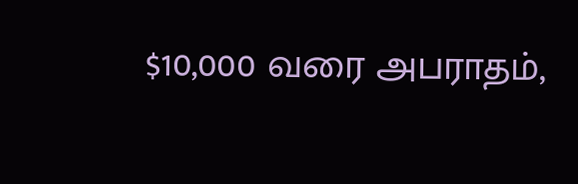$10,000 வரை அபராதம்,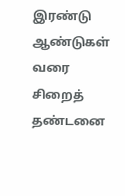இரண்டு ஆண்டுகள் வரை சிறைத் தண்டனை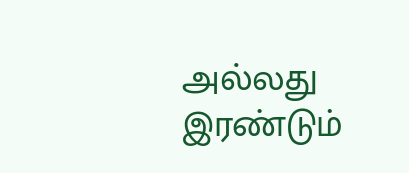அல்லது இரண்டும்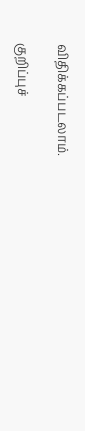விதிக்கப்படலாம்.

குறிப்புச்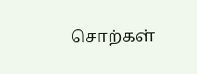சொற்கள்